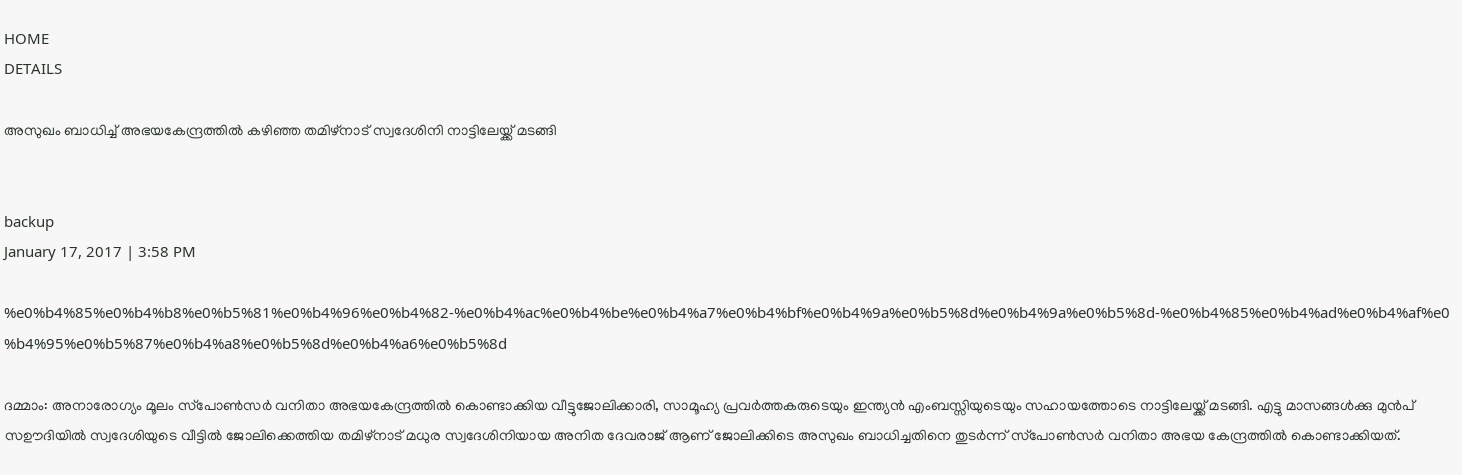HOME
DETAILS

അസുഖം ബാധിച്ച് അഭയകേന്ദ്രത്തില്‍ കഴിഞ്ഞ തമിഴ്‌നാട് സ്വദേശിനി നാട്ടിലേയ്ക്ക് മടങ്ങി


backup
January 17, 2017 | 3:58 PM

%e0%b4%85%e0%b4%b8%e0%b5%81%e0%b4%96%e0%b4%82-%e0%b4%ac%e0%b4%be%e0%b4%a7%e0%b4%bf%e0%b4%9a%e0%b5%8d%e0%b4%9a%e0%b5%8d-%e0%b4%85%e0%b4%ad%e0%b4%af%e0%b4%95%e0%b5%87%e0%b4%a8%e0%b5%8d%e0%b4%a6%e0%b5%8d

ദമ്മാം: അനാരോഗ്യം മൂലം സ്‌പോണ്‍സര്‍ വനിതാ അഭയകേന്ദ്രത്തില്‍ കൊണ്ടാക്കിയ വീട്ടുജോലിക്കാരി, സാമൂഹ്യ പ്രവര്‍ത്തകരുടെയും ഇന്ത്യന്‍ എംബസ്സിയുടെയും സഹായത്തോടെ നാട്ടിലേയ്ക്ക് മടങ്ങി. എട്ടു മാസങ്ങള്‍ക്കു മുന്‍പ് സഊദിയില്‍ സ്വദേശിയുടെ വീട്ടില്‍ ജോലിക്കെത്തിയ തമിഴ്‌നാട് മധുര സ്വദേശിനിയായ അനിത ദേവരാജ് ആണ് ജോലിക്കിടെ അസുഖം ബാധിച്ചതിനെ തുടര്‍ന്ന് സ്‌പോണ്‍സര്‍ വനിതാ അഭയ കേന്ദ്രത്തില്‍ കൊണ്ടാക്കിയത്.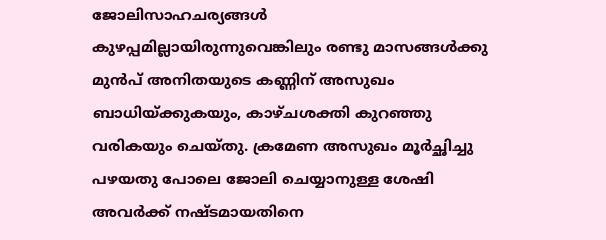ജോലിസാഹചര്യങ്ങള്‍ കുഴപ്പമില്ലായിരുന്നുവെങ്കിലും രണ്ടു മാസങ്ങള്‍ക്കു മുന്‍പ് അനിതയുടെ കണ്ണിന് അസുഖം ബാധിയ്ക്കുകയും, കാഴ്ചശക്തി കുറഞ്ഞു വരികയും ചെയ്തു. ക്രമേണ അസുഖം മൂര്‍ച്ഛിച്ചു പഴയതു പോലെ ജോലി ചെയ്യാനുള്ള ശേഷി അവര്‍ക്ക് നഷ്ടമായതിനെ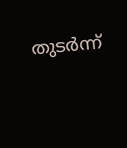തുടര്‍ന്ന്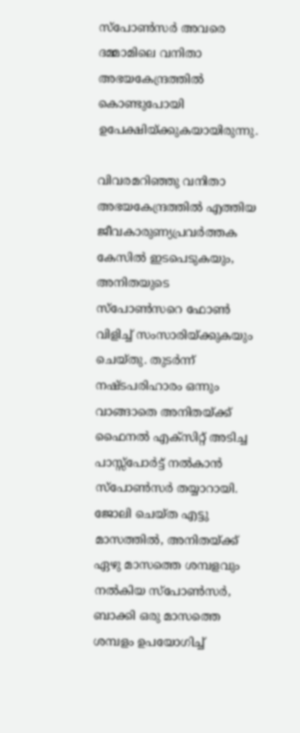സ്‌പോണ്‍സര്‍ അവരെ ദമ്മാമിലെ വനിതാ അഭയകേന്ദ്രത്തില്‍ കൊണ്ടുപോയി ഉപേക്ഷിയ്ക്കുകയായിരുന്നു.

വിവരമറിഞ്ഞു വനിതാ അഭയകേന്ദ്രത്തില്‍ എത്തിയ ജീവകാരുണ്യപ്രവര്‍ത്തക കേസില്‍ ഇടപെടുകയും, അനിതയുടെ സ്‌പോണ്‍സറെ ഫോണ്‍ വിളിച്ച് സംസാരിയ്ക്കുകയും ചെയ്തു. തുടര്‍ന്ന് നഷ്ടപരിഹാരം ഒന്നും വാങ്ങാതെ അനിതയ്ക്ക് ഫൈനല്‍ എക്‌സിറ്റ് അടിച്ച പാസ്സ്‌പോര്‍ട്ട് നല്‍കാന്‍ സ്‌പോണ്‍സര്‍ തയ്യാറായി. ജോലി ചെയ്ത എട്ടു മാസത്തില്‍, അനിതയ്ക്ക് ഏഴു മാസത്തെ ശമ്പളവും നല്‍കിയ സ്‌പോണ്‍സര്‍, ബാക്കി ഒരു മാസത്തെ ശമ്പളം ഉപയോഗിച്ച്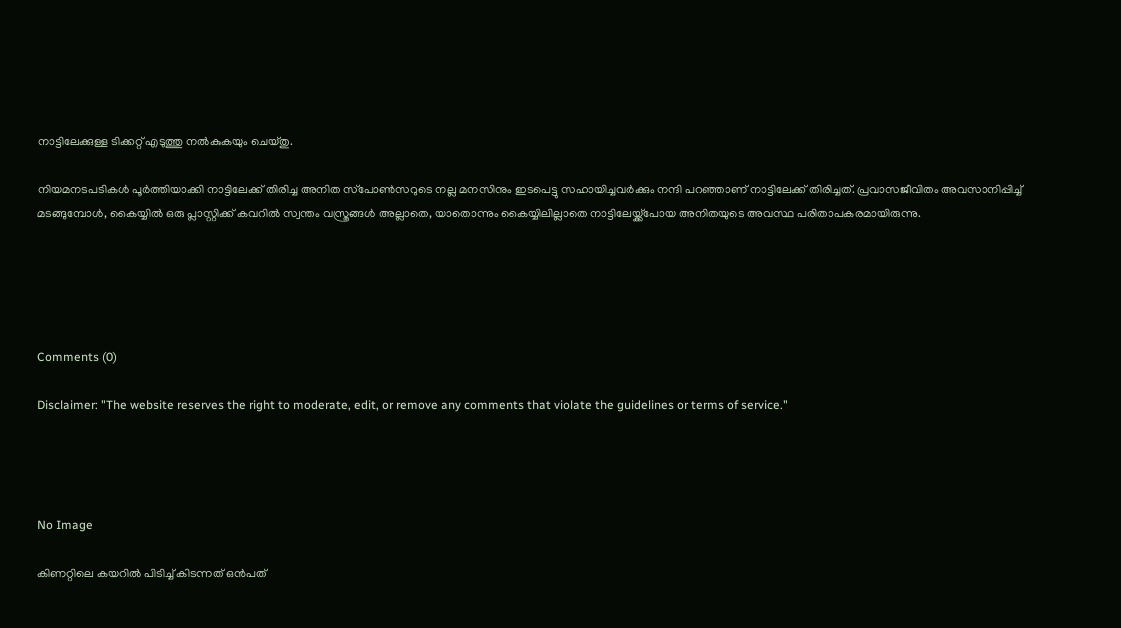നാട്ടിലേക്കുള്ള ടിക്കറ്റ് എടുത്തു നല്‍കുകയും ചെയ്തു.

നിയമനടപടികള്‍ പൂര്‍ത്തിയാക്കി നാട്ടിലേക്ക് തിരിച്ച അനിത സ്‌പോണ്‍സറുടെ നല്ല മനസിനും ഇടപെട്ടു സഹായിച്ചവര്‍ക്കും നന്ദി പറഞ്ഞാണ് നാട്ടിലേക്ക് തിരിച്ചത്. പ്രവാസജീവിതം അവസാനിപ്പിച്ച് മടങ്ങുമ്പോള്‍, കൈയ്യില്‍ ഒരു പ്ലാസ്റ്റിക്ക് കവറില്‍ സ്വന്തം വസ്ത്രങ്ങള്‍ അല്ലാതെ, യാതൊന്നും കൈയ്യിലില്ലാതെ നാട്ടിലേയ്ക്ക്‌പോയ അനിതയുടെ അവസ്ഥ പരിതാപകരമായിരുന്നു.





Comments (0)

Disclaimer: "The website reserves the right to moderate, edit, or remove any comments that violate the guidelines or terms of service."




No Image

കിണറ്റിലെ കയറിൽ പിടിച്ച് കിടന്നത് ഒൻപത്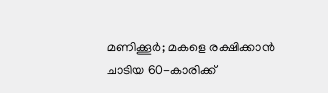മണിക്കൂർ; മകളെ രക്ഷിക്കാൻ ചാടിയ 60-കാരിക്ക്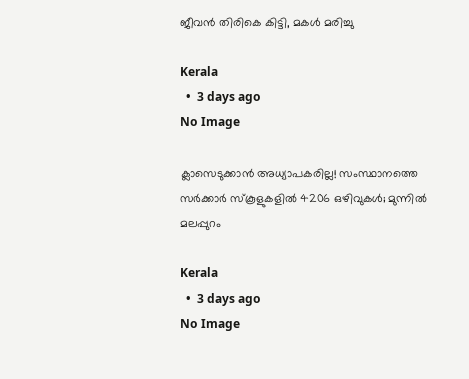ജീവൻ തിരികെ കിട്ടി, മകൾ മരിച്ചു

Kerala
  •  3 days ago
No Image

ക്ലാസെടുക്കാൻ അധ്യാപകരില്ല! സംസ്ഥാനത്തെ സർക്കാർ സ്കൂളുകളിൽ 4206 ഒഴിവുകൾ; മുന്നിൽ മലപ്പുറം

Kerala
  •  3 days ago
No Image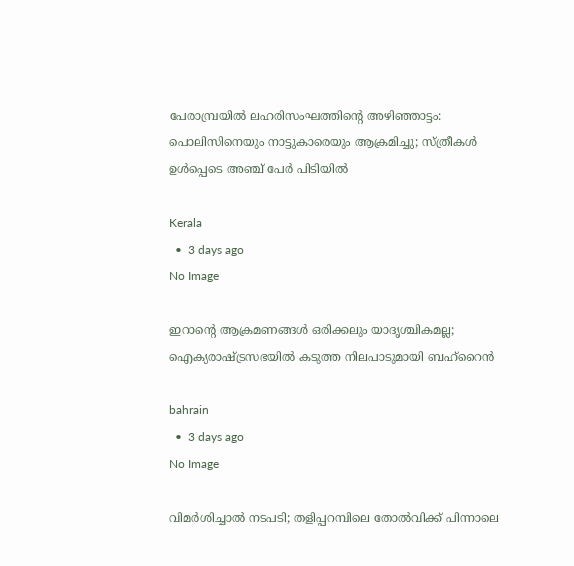പേരാമ്പ്രയിൽ ലഹരിസംഘത്തിന്റെ അഴിഞ്ഞാട്ടം: പൊലിസിനെയും നാട്ടുകാരെയും ആക്രമിച്ചു; സ്ത്രീകൾ ഉൾപ്പെടെ അഞ്ച് പേർ പിടിയിൽ

Kerala
  •  3 days ago
No Image

ഇറാന്റെ ആക്രമണങ്ങൾ ഒരിക്കലും യാദൃശ്ചികമല്ല; ഐക്യരാഷ്ട്രസഭയിൽ കടുത്ത നിലപാടുമായി ബഹ്‌റൈൻ

bahrain
  •  3 days ago
No Image

വിമർശിച്ചാൽ നടപടി; തളിപ്പറമ്പിലെ തോൽവിക്ക് പിന്നാലെ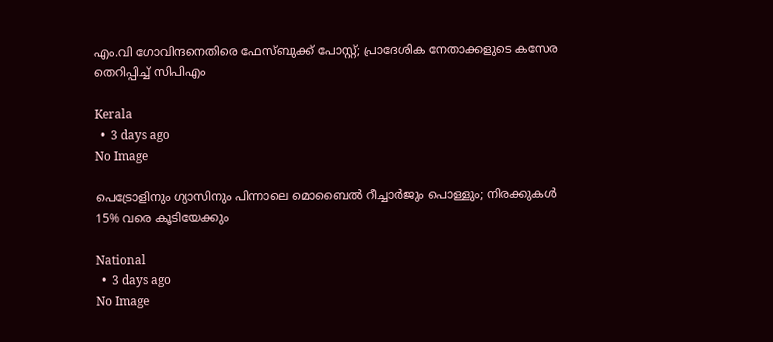എം.വി ഗോവിന്ദനെതിരെ ഫേസ്ബുക്ക് പോസ്റ്റ്; പ്രാദേശിക നേതാക്കളുടെ കസേര തെറിപ്പിച്ച് സിപിഎം

Kerala
  •  3 days ago
No Image

പെട്രോളിനും ഗ്യാസിനും പിന്നാലെ മൊബൈൽ റീച്ചാർജും പൊള്ളും; നിരക്കുകൾ 15% വരെ കൂടിയേക്കും

National
  •  3 days ago
No Image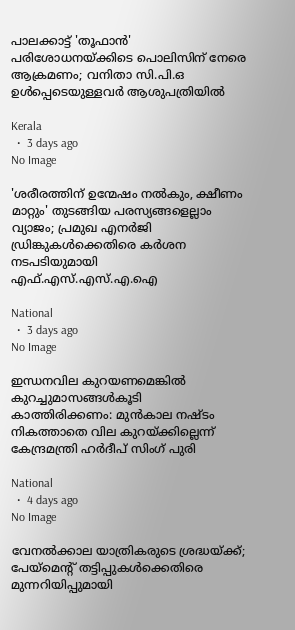പാലക്കാട്ട് 'തൂഫാൻ' പരിശോധനയ്ക്കിടെ പൊലിസിന് നേരെ ആക്രമണം; വനിതാ സി.പി.ഒ ഉൾപ്പെടെയുള്ളവർ ആശുപത്രിയിൽ

Kerala
  •  3 days ago
No Image

'ശരീരത്തിന് ഉന്മേഷം നൽകും, ക്ഷീണം മാറ്റും' തുടങ്ങിയ പരസ്യങ്ങളെല്ലാം വ്യാജം; പ്രമുഖ എനർജി ഡ്രിങ്കുകൾക്കെതിരെ കർശന നടപടിയുമായി എഫ്.എസ്.എസ്.എ.ഐ

National
  •  3 days ago
No Image

ഇന്ധനവില കുറയണമെങ്കിൽ കുറച്ചുമാസങ്ങൾകൂടി കാത്തിരിക്കണം: മുൻകാല നഷ്ടം നികത്താതെ വില കുറയ്ക്കില്ലെന്ന് കേന്ദ്രമന്ത്രി ഹർദീപ് സിംഗ് പുരി

National
  •  4 days ago
No Image

വേനൽക്കാല യാത്രികരുടെ ശ്രദ്ധയ്ക്ക്; പേയ്‌മെന്റ് തട്ടിപ്പുകൾക്കെതിരെ മുന്നറിയിപ്പുമായി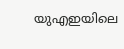യുഎഇയിലെ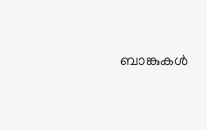ബാങ്കുകൾ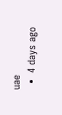uae
  •  4 days ago